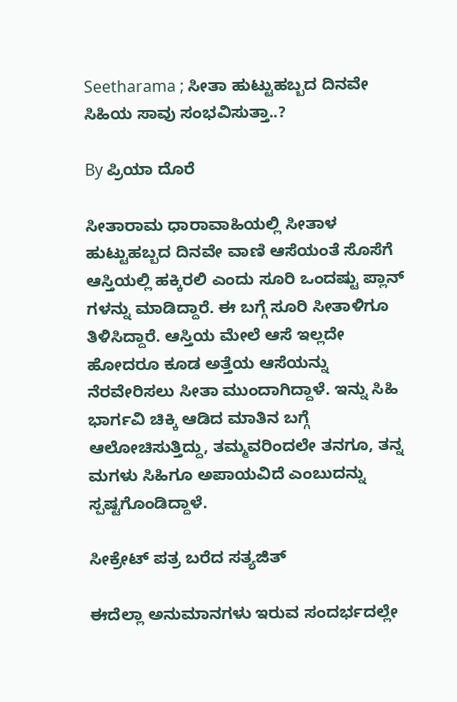Seetharama ; ಸೀತಾ ಹುಟ್ಟುಹಬ್ಬದ ದಿನವೇ ಸಿಹಿಯ ಸಾವು ಸಂಭವಿಸುತ್ತಾ..?

By ಪ್ರಿಯಾ ದೊರೆ

ಸೀತಾರಾಮ ಧಾರಾವಾಹಿಯಲ್ಲಿ ಸೀತಾಳ ಹುಟ್ಟುಹಬ್ಬದ ದಿನವೇ ವಾಣಿ ಆಸೆಯಂತೆ ಸೊಸೆಗೆ ಆಸ್ತಿಯಲ್ಲಿ ಹಕ್ಕಿರಲಿ ಎಂದು ಸೂರಿ ಒಂದಷ್ಟು ಪ್ಲಾನ್ ಗಳನ್ನು ಮಾಡಿದ್ದಾರೆ. ಈ ಬಗ್ಗೆ ಸೂರಿ ಸೀತಾಳಿಗೂ ತಿಳಿಸಿದ್ದಾರೆ. ಆಸ್ತಿಯ ಮೇಲೆ ಆಸೆ ಇಲ್ಲದೇ ಹೋದರೂ ಕೂಡ ಅತ್ತೆಯ ಆಸೆಯನ್ನು ನೆರವೇರಿಸಲು ಸೀತಾ ಮುಂದಾಗಿದ್ದಾಳೆ. ಇನ್ನು ಸಿಹಿ ಭಾರ್ಗವಿ ಚಿಕ್ಕಿ ಆಡಿದ ಮಾತಿನ ಬಗ್ಗೆ ಆಲೋಚಿಸುತ್ತಿದ್ದು, ತಮ್ಮವರಿಂದಲೇ ತನಗೂ, ತನ್ನ ಮಗಳು ಸಿಹಿಗೂ ಅಪಾಯವಿದೆ ಎಂಬುದನ್ನು ಸ್ಪಷ್ಟಗೊಂಡಿದ್ದಾಳೆ.

ಸೀಕ್ರೇಟ್ ಪತ್ರ ಬರೆದ ಸತ್ಯಜಿತ್

ಈದೆಲ್ಲಾ ಅನುಮಾನಗಳು ಇರುವ ಸಂದರ್ಭದಲ್ಲೇ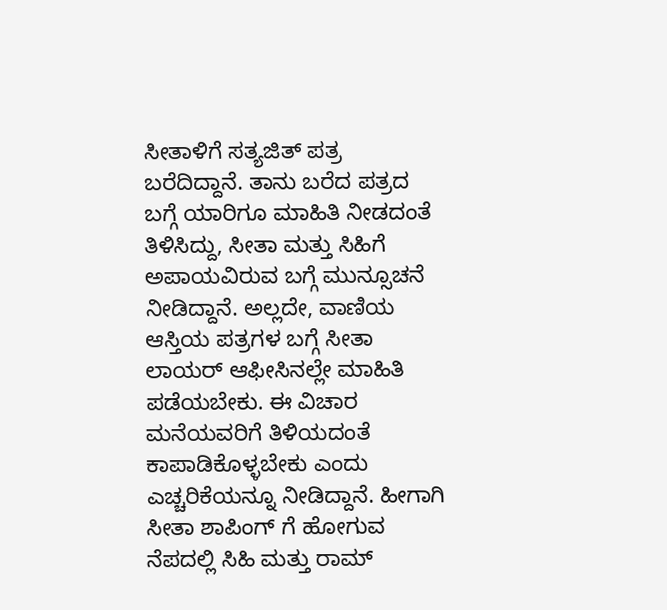ಸೀತಾಳಿಗೆ ಸತ್ಯಜಿತ್ ಪತ್ರ ಬರೆದಿದ್ದಾನೆ. ತಾನು ಬರೆದ ಪತ್ರದ ಬಗ್ಗೆ ಯಾರಿಗೂ ಮಾಹಿತಿ ನೀಡದಂತೆ ತಿಳಿಸಿದ್ದು, ಸೀತಾ ಮತ್ತು ಸಿಹಿಗೆ ಅಪಾಯವಿರುವ ಬಗ್ಗೆ ಮುನ್ಸೂಚನೆ ನೀಡಿದ್ದಾನೆ. ಅಲ್ಲದೇ, ವಾಣಿಯ ಆಸ್ತಿಯ ಪತ್ರಗಳ ಬಗ್ಗೆ ಸೀತಾ ಲಾಯರ್ ಆಫೀಸಿನಲ್ಲೇ ಮಾಹಿತಿ ಪಡೆಯಬೇಕು. ಈ ವಿಚಾರ ಮನೆಯವರಿಗೆ ತಿಳಿಯದಂತೆ ಕಾಪಾಡಿಕೊಳ್ಳಬೇಕು ಎಂದು ಎಚ್ಚರಿಕೆಯನ್ನೂ ನೀಡಿದ್ದಾನೆ. ಹೀಗಾಗಿ ಸೀತಾ ಶಾಪಿಂಗ್ ಗೆ ಹೋಗುವ ನೆಪದಲ್ಲಿ ಸಿಹಿ ಮತ್ತು ರಾಮ್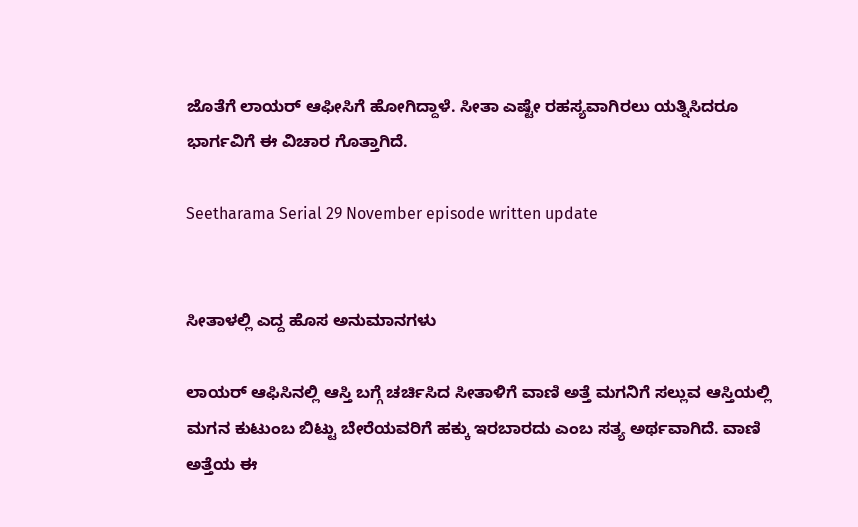ಜೊತೆಗೆ ಲಾಯರ್ ಆಫೀಸಿಗೆ ಹೋಗಿದ್ದಾಳೆ. ಸೀತಾ ಎಷ್ಟೇ ರಹಸ್ಯವಾಗಿರಲು ಯತ್ನಿಸಿದರೂ ಭಾರ್ಗವಿಗೆ ಈ ವಿಚಾರ ಗೊತ್ತಾಗಿದೆ.

Seetharama Serial 29 November episode written update


ಸೀತಾಳಲ್ಲಿ ಎದ್ದ ಹೊಸ ಅನುಮಾನಗಳು

ಲಾಯರ್ ಆಫಿಸಿನಲ್ಲಿ ಆಸ್ತಿ ಬಗ್ಗೆ ಚರ್ಚಿಸಿದ ಸೀತಾಳಿಗೆ ವಾಣಿ ಅತ್ತೆ ಮಗನಿಗೆ ಸಲ್ಲುವ ಆಸ್ತಿಯಲ್ಲಿ ಮಗನ ಕುಟುಂಬ ಬಿಟ್ಟು ಬೇರೆಯವರಿಗೆ ಹಕ್ಕು ಇರಬಾರದು ಎಂಬ ಸತ್ಯ ಅರ್ಥವಾಗಿದೆ. ವಾಣಿ ಅತ್ತೆಯ ಈ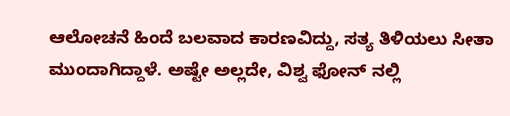ಆಲೋಚನೆ ಹಿಂದೆ ಬಲವಾದ ಕಾರಣವಿದ್ದು, ಸತ್ಯ ತಿಳಿಯಲು ಸೀತಾ ಮುಂದಾಗಿದ್ದಾಳೆ. ಅಷ್ಟೇ ಅಲ್ಲದೇ, ವಿಶ್ವ ಫೋನ್ ನಲ್ಲಿ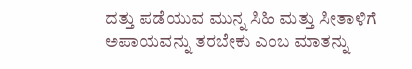ದತ್ತು ಪಡೆಯುವ ಮುನ್ನ ಸಿಹಿ ಮತ್ತು ಸೀತಾಳಿಗೆ ಅಪಾಯವನ್ನು ತರಬೇಕು ಎಂಬ ಮಾತನ್ನು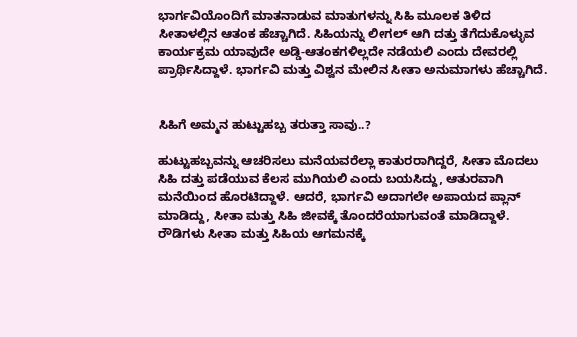ಭಾರ್ಗವಿಯೊಂದಿಗೆ ಮಾತನಾಡುವ ಮಾತುಗಳನ್ನು ಸಿಹಿ ಮೂಲಕ ತಿಳಿದ ಸೀತಾಳಲ್ಲಿನ ಆತಂಕ ಹೆಚ್ಚಾಗಿದೆ. ಸಿಹಿಯನ್ನು ಲೀಗಲ್ ಆಗಿ ದತ್ತು ತೆಗೆದುಕೊಳ್ಳುವ ಕಾರ್ಯಕ್ರಮ ಯಾವುದೇ ಅಡ್ಡಿ-ಆತಂಕಗಳಿಲ್ಲದೇ ನಡೆಯಲಿ ಎಂದು ದೇವರಲ್ಲಿ ಪ್ರಾರ್ಥಿಸಿದ್ದಾಳೆ. ಭಾರ್ಗವಿ ಮತ್ತು ವಿಶ್ವನ ಮೇಲಿನ ಸೀತಾ ಅನುಮಾಗಳು ಹೆಚ್ಚಾಗಿದೆ.


ಸಿಹಿಗೆ ಅಮ್ಮನ ಹುಟ್ಟುಹಬ್ಬ ತರುತ್ತಾ ಸಾವು..?

ಹುಟ್ಟುಹಬ್ಬವನ್ನು ಆಚರಿಸಲು ಮನೆಯವರೆಲ್ಲಾ ಕಾತುರರಾಗಿದ್ದರೆ, ಸೀತಾ ಮೊದಲು ಸಿಹಿ ದತ್ತು ಪಡೆಯುವ ಕೆಲಸ ಮುಗಿಯಲಿ ಎಂದು ಬಯಸಿದ್ದು, ಆತುರವಾಗಿ ಮನೆಯಿಂದ ಹೊರಟಿದ್ದಾಳೆ. ಆದರೆ, ಭಾರ್ಗವಿ ಅದಾಗಲೇ ಅಪಾಯದ ಪ್ಲಾನ್ ಮಾಡಿದ್ದು, ಸೀತಾ ಮತ್ತು ಸಿಹಿ ಜೀವಕ್ಕೆ ತೊಂದರೆಯಾಗುವಂತೆ ಮಾಡಿದ್ದಾಳೆ. ರೌಡಿಗಳು ಸೀತಾ ಮತ್ತು ಸಿಹಿಯ ಆಗಮನಕ್ಕೆ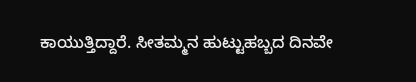ಕಾಯುತ್ತಿದ್ದಾರೆ. ಸೀತಮ್ಮನ ಹುಟ್ಟುಹಬ್ಬದ ದಿನವೇ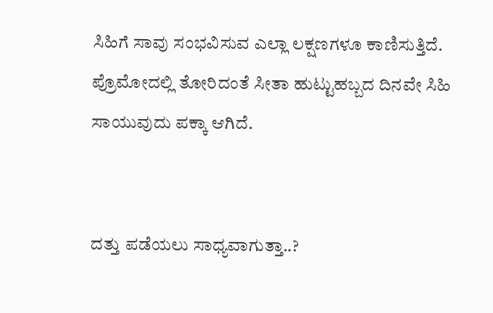ಸಿಹಿಗೆ ಸಾವು ಸಂಭವಿಸುವ ಎಲ್ಲಾ ಲಕ್ಷಣಗಳೂ ಕಾಣಿಸುತ್ತಿದೆ. ಪ್ರೊಮೋದಲ್ಲಿ ತೋರಿದಂತೆ ಸೀತಾ ಹುಟ್ಟುಹಬ್ಬದ ದಿನವೇ ಸಿಹಿ ಸಾಯುವುದು ಪಕ್ಕಾ ಆಗಿದೆ.


ದತ್ತು ಪಡೆಯಲು ಸಾಧ್ಯವಾಗುತ್ತಾ..?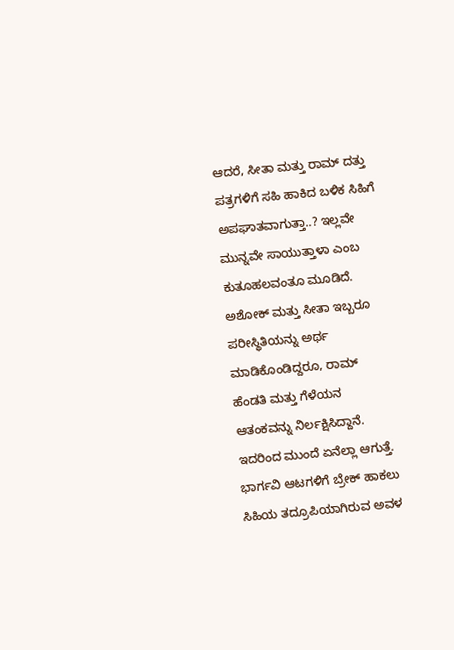ಆದರೆ, ಸೀತಾ ಮತ್ತು ರಾಮ್ ದತ್ತು ಪತ್ರಗಳಿಗೆ ಸಹಿ ಹಾಕಿದ ಬಳಿಕ ಸಿಹಿಗೆ ಅಪಘಾತವಾಗುತ್ತಾ..? ಇಲ್ಲವೇ ಮುನ್ನವೇ ಸಾಯುತ್ತಾಳಾ ಎಂಬ ಕುತೂಹಲವಂತೂ ಮೂಡಿದೆ. ಅಶೋಕ್ ಮತ್ತು ಸೀತಾ ಇಬ್ಬರೂ ಪರೀಸ್ಥಿತಿಯನ್ನು ಅರ್ಥ ಮಾಡಿಕೊಂಡಿದ್ದರೂ, ರಾಮ್ ಹೆಂಡತಿ ಮತ್ತು ಗೆಳೆಯನ ಆತಂಕವನ್ನು ನಿರ್ಲಕ್ಷಿಸಿದ್ದಾನೆ. ಇದರಿಂದ ಮುಂದೆ ಏನೆಲ್ಲಾ ಆಗುತ್ತೆ. ಭಾರ್ಗವಿ ಆಟಗಳಿಗೆ ಬ್ರೇಕ್ ಹಾಕಲು ಸಿಹಿಯ ತದ್ರೂಪಿಯಾಗಿರುವ ಅವಳ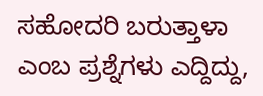ಸಹೋದರಿ ಬರುತ್ತಾಳಾ ಎಂಬ ಪ್ರಶ್ನೆಗಳು ಎದ್ದಿದ್ದು,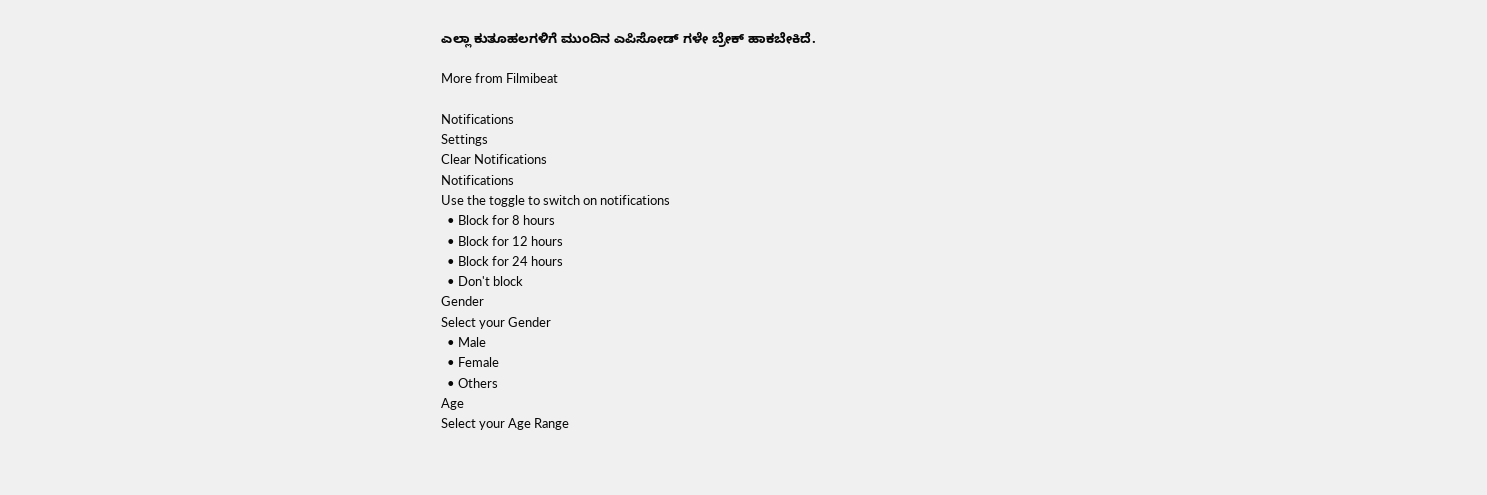ಎಲ್ಲಾ ಕುತೂಹಲಗಳಿಗೆ ಮುಂದಿನ ಎಪಿಸೋಡ್ ಗಳೇ ಬ್ರೇಕ್ ಹಾಕಬೇಕಿದೆ.

More from Filmibeat

Notifications
Settings
Clear Notifications
Notifications
Use the toggle to switch on notifications
  • Block for 8 hours
  • Block for 12 hours
  • Block for 24 hours
  • Don't block
Gender
Select your Gender
  • Male
  • Female
  • Others
Age
Select your Age Range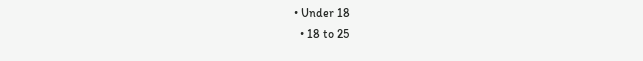• Under 18
  • 18 to 25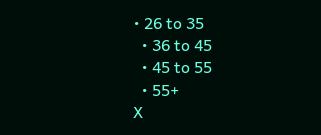• 26 to 35
  • 36 to 45
  • 45 to 55
  • 55+
X